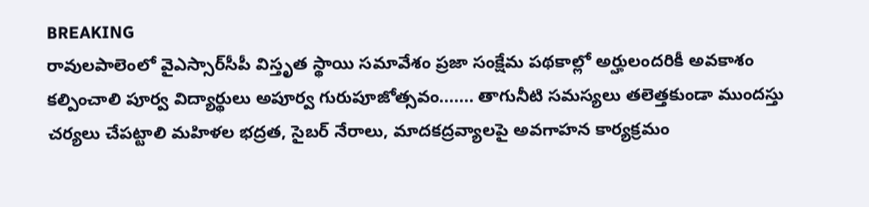BREAKING
రావులపాలెంలో వైఎస్సార్‌సీపీ విస్తృత స్థాయి సమావేశం ప్రజా సంక్షేమ పథకాల్లో అర్హులందరికీ అవకాశం కల్పించాలి పూర్వ విద్యార్థులు అపూర్వ గురుపూజోత్సవం....... తాగునీటి సమస్యలు తలెత్తకుండా ముందస్తు చర్యలు చేపట్టాలి మహిళల భద్రత, సైబర్ నేరాలు, మాదకద్రవ్యాలపై అవగాహన కార్యక్రమం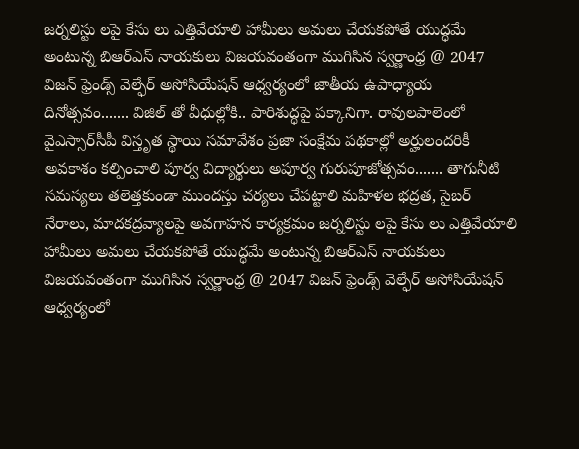జర్నలిస్టు లపై కేసు లు ఎత్తివేయాలి హామీలు అమలు చేయకపోతే యుద్ధమే అంటున్న బిఆర్ఎస్ నాయకులు విజయవంతంగా ముగిసిన స్వర్ణాంధ్ర @ 2047 విజన్ ఫ్రెండ్స్ వెల్ఫేర్ అసోసియేషన్ ఆధ్వర్యంలో జాతీయ ఉపాధ్యాయ దినోత్సవం....... విజిల్ తో వీధుల్లోకి.. పారిశుద్ధపై పక్కానిగా. రావులపాలెంలో వైఎస్సార్‌సీపీ విస్తృత స్థాయి సమావేశం ప్రజా సంక్షేమ పథకాల్లో అర్హులందరికీ అవకాశం కల్పించాలి పూర్వ విద్యార్థులు అపూర్వ గురుపూజోత్సవం....... తాగునీటి సమస్యలు తలెత్తకుండా ముందస్తు చర్యలు చేపట్టాలి మహిళల భద్రత, సైబర్ నేరాలు, మాదకద్రవ్యాలపై అవగాహన కార్యక్రమం జర్నలిస్టు లపై కేసు లు ఎత్తివేయాలి హామీలు అమలు చేయకపోతే యుద్ధమే అంటున్న బిఆర్ఎస్ నాయకులు విజయవంతంగా ముగిసిన స్వర్ణాంధ్ర @ 2047 విజన్ ఫ్రెండ్స్ వెల్ఫేర్ అసోసియేషన్ ఆధ్వర్యంలో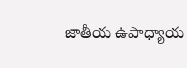జాతీయ ఉపాధ్యాయ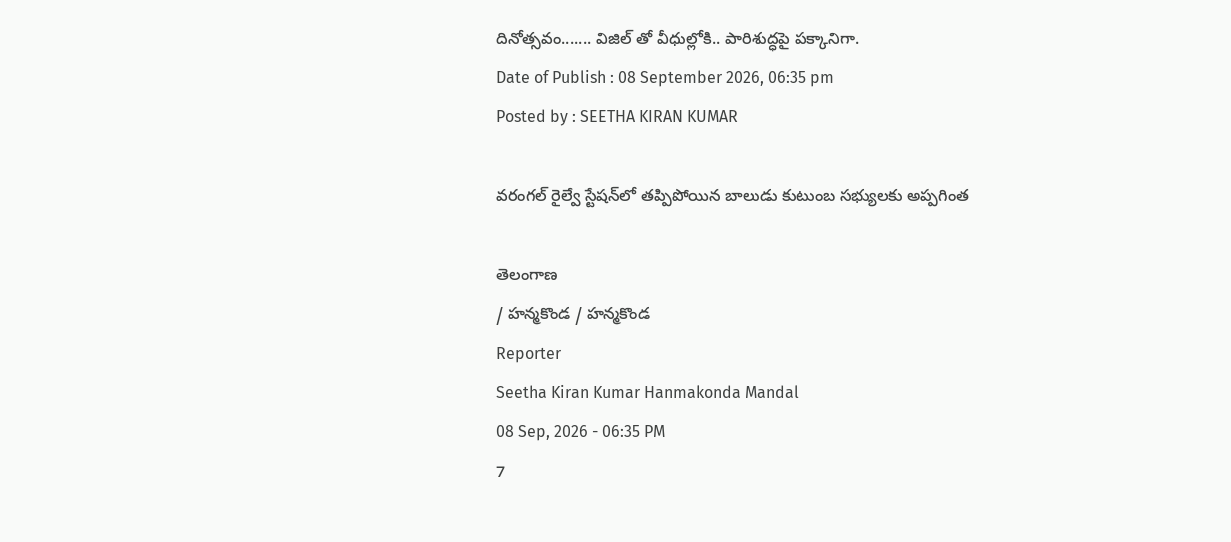దినోత్సవం....... విజిల్ తో వీధుల్లోకి.. పారిశుద్ధపై పక్కానిగా.
Date of Publish : 08 September 2026, 06:35 pm
Posted by : SEETHA KIRAN KUMAR

వరంగల్ రైల్వే స్టేషన్‌లో తప్పిపోయిన బాలుడు కుటుంబ సభ్యులకు అప్పగింత

తెలంగాణ
/ హన్మకొండ / హన్మకొండ
Reporter
Seetha Kiran Kumar Hanmakonda Mandal
08 Sep, 2026 - 06:35 PM
7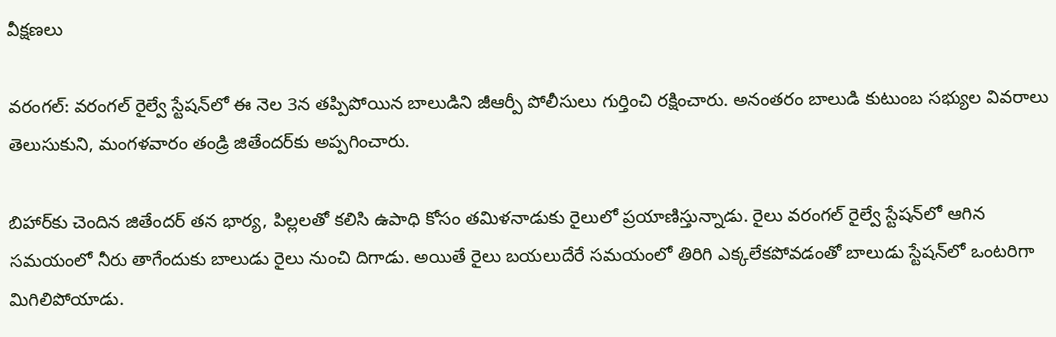వీక్షణలు

వరంగల్: వరంగల్ రైల్వే స్టేషన్‌లో ఈ నెల 3న తప్పిపోయిన బాలుడిని జీఆర్పీ పోలీసులు గుర్తించి రక్షించారు. అనంతరం బాలుడి కుటుంబ సభ్యుల వివరాలు తెలుసుకుని, మంగళవారం తండ్రి జితేందర్‌కు అప్పగించారు.

బిహార్‌కు చెందిన జితేందర్ తన భార్య, పిల్లలతో కలిసి ఉపాధి కోసం తమిళనాడుకు రైలులో ప్రయాణిస్తున్నాడు. రైలు వరంగల్ రైల్వే స్టేషన్‌లో ఆగిన సమయంలో నీరు తాగేందుకు బాలుడు రైలు నుంచి దిగాడు. అయితే రైలు బయలుదేరే సమయంలో తిరిగి ఎక్కలేకపోవడంతో బాలుడు స్టేషన్‌లో ఒంటరిగా మిగిలిపోయాడు.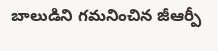బాలుడిని గమనించిన జీఆర్పీ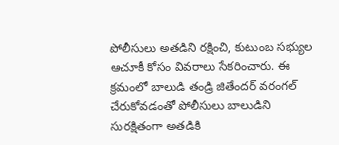పోలీసులు అతడిని రక్షించి, కుటుంబ సభ్యుల ఆచూకీ కోసం వివరాలు సేకరించారు. ఈ క్రమంలో బాలుడి తండ్రి జితేందర్ వరంగల్ చేరుకోవడంతో పోలీసులు బాలుడిని సురక్షితంగా అతడికి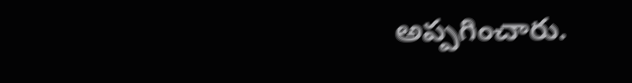అప్పగించారు.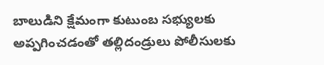బాలుడిని క్షేమంగా కుటుంబ సభ్యులకు అప్పగించడంతో తల్లిదండ్రులు పోలీసులకు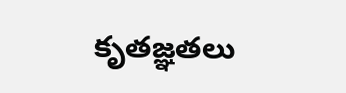కృతజ్ఞతలు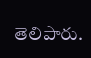తెలిపారు.